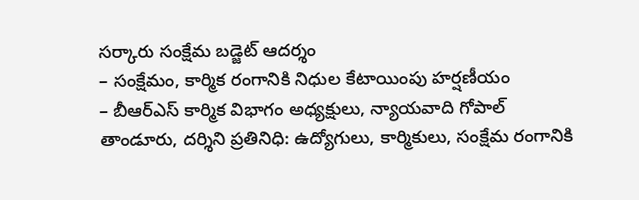సర్కారు సంక్షేమ బడ్జెట్ ఆదర్శం
– సంక్షేమం, కార్మిక రంగానికి నిధుల కేటాయింపు హర్షణీయం
– బీఆర్ఎస్ కార్మిక విభాగం అధ్యక్షులు, న్యాయవాది గోపాల్
తాండూరు, దర్శిని ప్రతినిధి: ఉద్యోగులు, కార్మికులు, సంక్షేమ రంగానికి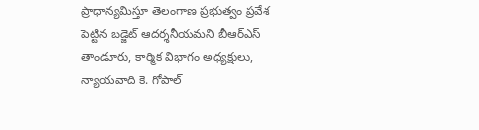ప్రాధాన్యమిస్తూ తెలంగాణ ప్రభుత్వం ప్రవేశ పెట్టిన బడ్జెట్ ఆదర్శనీయమని బీఆర్ఎస్ తాండూరు, కార్మిక విభాగం అధ్యక్షులు, న్యాయవాది కె. గోపాల్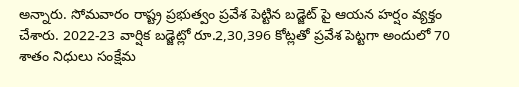అన్నారు. సోమవారం రాష్ట్ర ప్రభుత్వం ప్రవేశ పెట్టిన బడ్జెట్ పై ఆయన హర్షం వ్యక్తం చేశారు. 2022-23 వార్షిక బడ్జెట్లో రూ.2,30,396 కోట్లతో ప్రవేశ పెట్టగా అందులో 70 శాతం నిధులు సంక్షేమ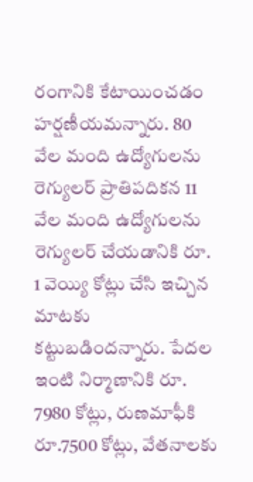రంగానికి కేటాయించడం హర్షణీయమన్నారు. 80 వేల మంది ఉద్యోగులను రెగ్యులర్ ప్రాతిపదికన 11 వేల మంది ఉద్యోగులను రెగ్యులర్ చేయడానికి రూ. 1 వెయ్యి కోట్లు చేసి ఇచ్చిన మాటకు కట్టుబడిందన్నారు. పేదల ఇంటి నిర్మాణానికి రూ. 7980 కోట్లు, రుణమాఫీకి రూ.7500 కోట్లు, వేతనాలకు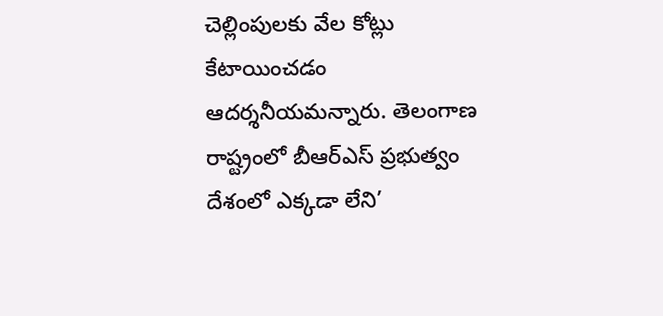చెల్లింపులకు వేల కోట్లు కేటాయించడం ఆదర్శనీయమన్నారు. తెలంగాణ రాష్ట్రంలో బీఆర్ఎస్ ప్రభుత్వం దేశంలో ఎక్కడా లేని’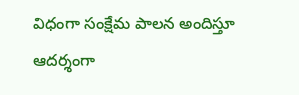విధంగా సంక్షేమ పాలన అందిస్తూ ఆదర్శంగా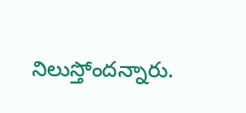నిలుస్తోందన్నారు.